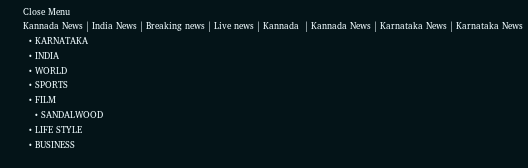Close Menu
Kannada News | India News | Breaking news | Live news | Kannada  | Kannada News | Karnataka News | Karnataka News
  • KARNATAKA
  • INDIA
  • WORLD
  • SPORTS
  • FILM
    • SANDALWOOD
  • LIFE STYLE
  • BUSINESS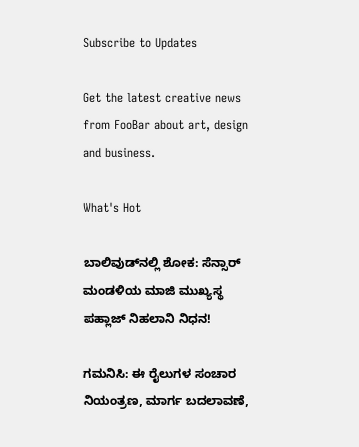Subscribe to Updates

Get the latest creative news from FooBar about art, design and business.

What's Hot

ಬಾಲಿವುಡ್‌ನಲ್ಲಿ ಶೋಕ: ಸೆನ್ಸಾರ್ ಮಂಡಳಿಯ ಮಾಜಿ ಮುಖ್ಯಸ್ಥ ಪಹ್ಲಾಜ್ ನಿಹಲಾನಿ ನಿಧನ!

ಗಮನಿಸಿ: ಈ ರೈಲುಗಳ ಸಂಚಾರ ನಿಯಂತ್ರಣ, ಮಾರ್ಗ ಬದಲಾವಣೆ,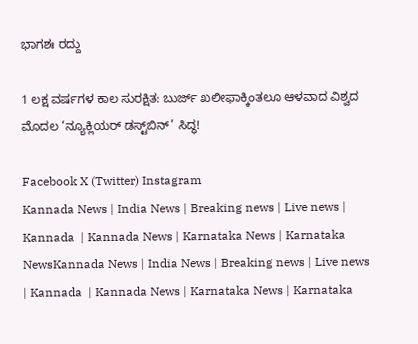ಭಾಗಶಃ ರದ್ದು

1 ಲಕ್ಷ ವರ್ಷಗಳ ಕಾಲ ಸುರಕ್ಷಿತ: ಬುರ್ಜ್ ಖಲೀಫಾಕ್ಕಿಂತಲೂ ಆಳವಾದ ವಿಶ್ವದ ಮೊದಲ ‘ನ್ಯೂಕ್ಲಿಯರ್ ಡಸ್ಟ್‌ಬಿನ್’ ಸಿದ್ಧ!

Facebook X (Twitter) Instagram
Kannada News | India News | Breaking news | Live news | Kannada  | Kannada News | Karnataka News | Karnataka NewsKannada News | India News | Breaking news | Live news | Kannada  | Kannada News | Karnataka News | Karnataka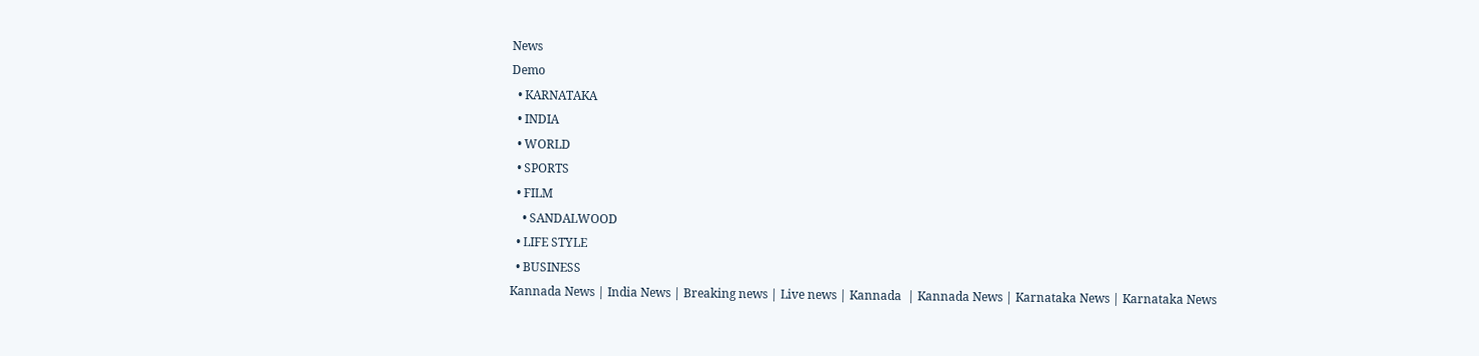News
Demo
  • KARNATAKA
  • INDIA
  • WORLD
  • SPORTS
  • FILM
    • SANDALWOOD
  • LIFE STYLE
  • BUSINESS
Kannada News | India News | Breaking news | Live news | Kannada  | Kannada News | Karnataka News | Karnataka News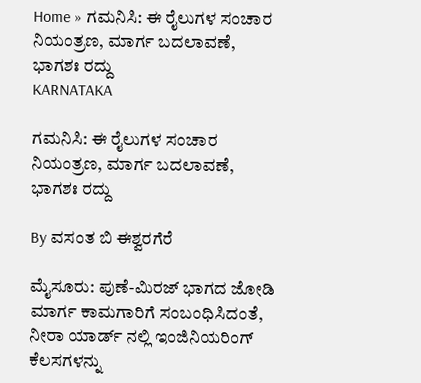Home » ಗಮನಿಸಿ: ಈ ರೈಲುಗಳ ಸಂಚಾರ ನಿಯಂತ್ರಣ, ಮಾರ್ಗ ಬದಲಾವಣೆ, ಭಾಗಶಃ ರದ್ದು
KARNATAKA

ಗಮನಿಸಿ: ಈ ರೈಲುಗಳ ಸಂಚಾರ ನಿಯಂತ್ರಣ, ಮಾರ್ಗ ಬದಲಾವಣೆ, ಭಾಗಶಃ ರದ್ದು

By ವಸಂತ ಬಿ ಈಶ್ವರಗೆರೆ

ಮೈಸೂರು: ಪುಣೆ-ಮಿರಜ್ ಭಾಗದ ಜೋಡಿ ಮಾರ್ಗ ಕಾಮಗಾರಿಗೆ ಸಂಬಂಧಿಸಿದಂತೆ, ನೀರಾ ಯಾರ್ಡ್ ನಲ್ಲಿ ಇಂಜಿನಿಯರಿಂಗ್ ಕೆಲಸಗಳನ್ನು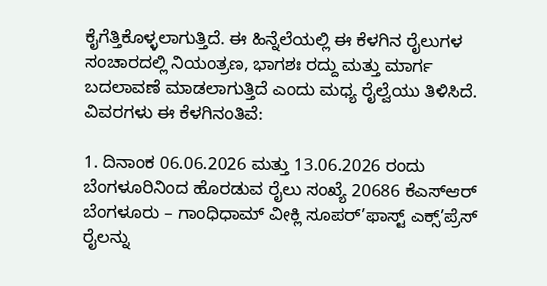ಕೈಗೆತ್ತಿಕೊಳ್ಳಲಾಗುತ್ತಿದೆ. ಈ ಹಿನ್ನೆಲೆಯಲ್ಲಿ ಈ ಕೆಳಗಿನ ರೈಲುಗಳ ಸಂಚಾರದಲ್ಲಿ ನಿಯಂತ್ರಣ, ಭಾಗಶಃ ರದ್ದು ಮತ್ತು ಮಾರ್ಗ ಬದಲಾವಣೆ ಮಾಡಲಾಗುತ್ತಿದೆ ಎಂದು ಮಧ್ಯ ರೈಲ್ವೆಯು ತಿಳಿಸಿದೆ. ವಿವರಗಳು ಈ ಕೆಳಗಿನಂತಿವೆ:

1. ದಿನಾಂಕ 06.06.2026 ಮತ್ತು 13.06.2026 ರಂದು ಬೆಂಗಳೂರಿನಿಂದ ಹೊರಡುವ ರೈಲು ಸಂಖ್ಯೆ 20686 ಕೆಎಸ್ಆರ್ ಬೆಂಗಳೂರು – ಗಾಂಧಿಧಾಮ್ ವೀಕ್ಲಿ ಸೂಪರ್’ಫಾಸ್ಟ್ ಎಕ್ಸ್’ಪ್ರೆಸ್ ರೈಲನ್ನು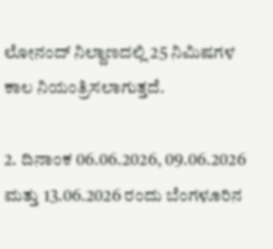ಲೋನಂದ್ ನಿಲ್ದಾಣದಲ್ಲಿ 25 ನಿಮಿಷಗಳ ಕಾಲ ನಿಯಂತ್ರಿಸಲಾಗುತ್ತದೆ.

2. ದಿನಾಂಕ 06.06.2026, 09.06.2026 ಮತ್ತು 13.06.2026 ರಂದು ಬೆಂಗಳೂರಿನ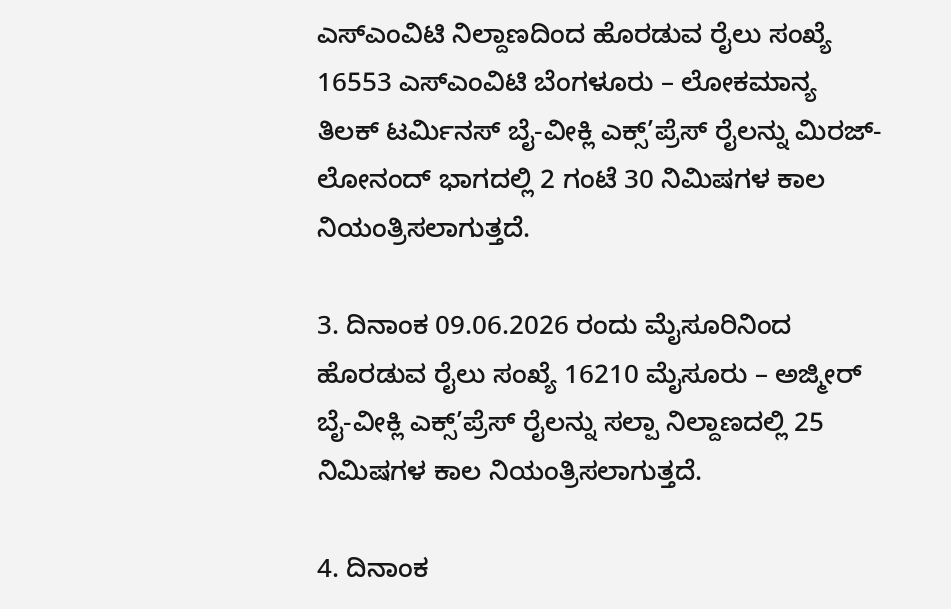ಎಸ್ಎಂವಿಟಿ ನಿಲ್ದಾಣದಿಂದ ಹೊರಡುವ ರೈಲು ಸಂಖ್ಯೆ 16553 ಎಸ್ಎಂವಿಟಿ ಬೆಂಗಳೂರು – ಲೋಕಮಾನ್ಯ ತಿಲಕ್ ಟರ್ಮಿನಸ್ ಬೈ-ವೀಕ್ಲಿ ಎಕ್ಸ್’ಪ್ರೆಸ್ ರೈಲನ್ನು ಮಿರಜ್-ಲೋನಂದ್ ಭಾಗದಲ್ಲಿ 2 ಗಂಟೆ 30 ನಿಮಿಷಗಳ ಕಾಲ ನಿಯಂತ್ರಿಸಲಾಗುತ್ತದೆ.

3. ದಿನಾಂಕ 09.06.2026 ರಂದು ಮೈಸೂರಿನಿಂದ ಹೊರಡುವ ರೈಲು ಸಂಖ್ಯೆ 16210 ಮೈಸೂರು – ಅಜ್ಮೀರ್ ಬೈ-ವೀಕ್ಲಿ ಎಕ್ಸ್’ಪ್ರೆಸ್ ರೈಲನ್ನು ಸಲ್ಪಾ ನಿಲ್ದಾಣದಲ್ಲಿ 25 ನಿಮಿಷಗಳ ಕಾಲ ನಿಯಂತ್ರಿಸಲಾಗುತ್ತದೆ.

4. ದಿನಾಂಕ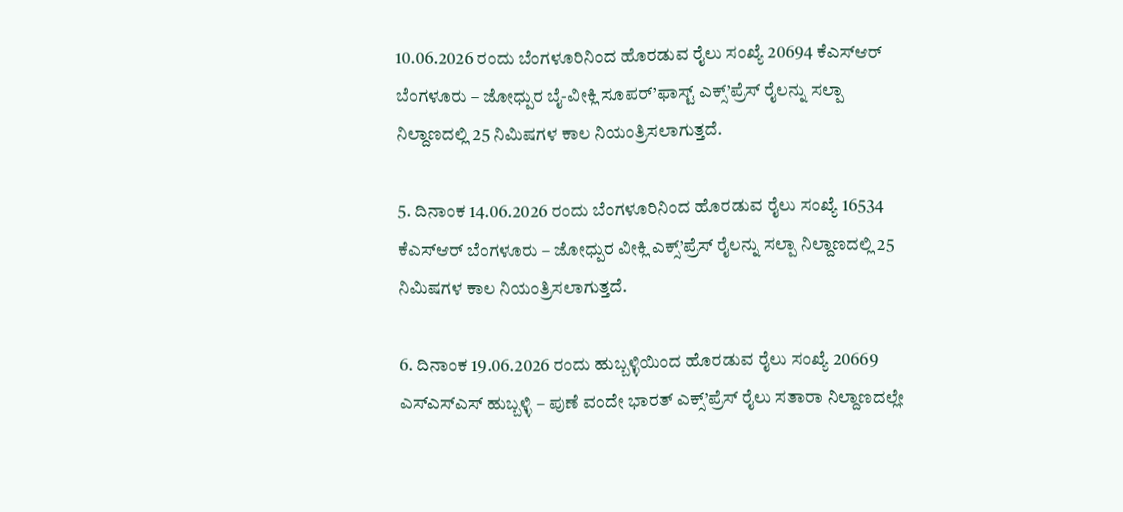10.06.2026 ರಂದು ಬೆಂಗಳೂರಿನಿಂದ ಹೊರಡುವ ರೈಲು ಸಂಖ್ಯೆ 20694 ಕೆಎಸ್ಆರ್ ಬೆಂಗಳೂರು – ಜೋಧ್ಪುರ ಬೈ-ವೀಕ್ಲಿ ಸೂಪರ್’ಫಾಸ್ಟ್ ಎಕ್ಸ್’ಪ್ರೆಸ್ ರೈಲನ್ನು ಸಲ್ಪಾ ನಿಲ್ದಾಣದಲ್ಲಿ 25 ನಿಮಿಷಗಳ ಕಾಲ ನಿಯಂತ್ರಿಸಲಾಗುತ್ತದೆ.

5. ದಿನಾಂಕ 14.06.2026 ರಂದು ಬೆಂಗಳೂರಿನಿಂದ ಹೊರಡುವ ರೈಲು ಸಂಖ್ಯೆ 16534 ಕೆಎಸ್ಆರ್ ಬೆಂಗಳೂರು – ಜೋಧ್ಪುರ ವೀಕ್ಲಿ ಎಕ್ಸ್’ಪ್ರೆಸ್ ರೈಲನ್ನು ಸಲ್ಪಾ ನಿಲ್ದಾಣದಲ್ಲಿ 25 ನಿಮಿಷಗಳ ಕಾಲ ನಿಯಂತ್ರಿಸಲಾಗುತ್ತದೆ.

6. ದಿನಾಂಕ 19.06.2026 ರಂದು ಹುಬ್ಬಳ್ಳಿಯಿಂದ ಹೊರಡುವ ರೈಲು ಸಂಖ್ಯೆ 20669 ಎಸ್ಎಸ್ಎಸ್ ಹುಬ್ಬಳ್ಳಿ – ಪುಣೆ ವಂದೇ ಭಾರತ್ ಎಕ್ಸ್’ಪ್ರೆಸ್ ರೈಲು ಸತಾರಾ ನಿಲ್ದಾಣದಲ್ಲೇ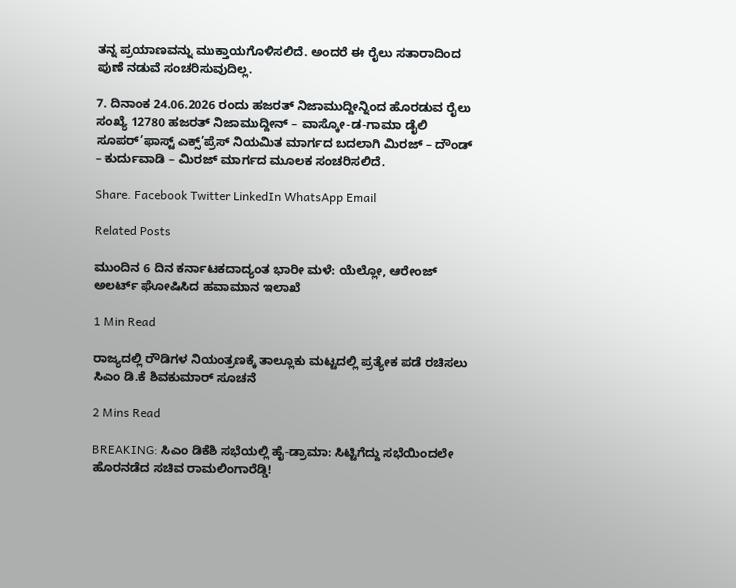ತನ್ನ ಪ್ರಯಾಣವನ್ನು ಮುಕ್ತಾಯಗೊಳಿಸಲಿದೆ. ಅಂದರೆ ಈ ರೈಲು ಸತಾರಾದಿಂದ ಪುಣೆ ನಡುವೆ ಸಂಚರಿಸುವುದಿಲ್ಲ.

7. ದಿನಾಂಕ 24.06.2026 ರಂದು ಹಜರತ್ ನಿಜಾಮುದ್ದೀನ್ನಿಂದ ಹೊರಡುವ ರೈಲು ಸಂಖ್ಯೆ 12780 ಹಜರತ್ ನಿಜಾಮುದ್ದೀನ್ – ವಾಸ್ಕೋ-ಡ-ಗಾಮಾ ಡೈಲಿ ಸೂಪರ್’ಫಾಸ್ಟ್ ಎಕ್ಸ್’ಪ್ರೆಸ್ ನಿಯಮಿತ ಮಾರ್ಗದ ಬದಲಾಗಿ ಮಿರಜ್ – ದೌಂಡ್ – ಕುರ್ದುವಾಡಿ – ಮಿರಜ್ ಮಾರ್ಗದ ಮೂಲಕ ಸಂಚರಿಸಲಿದೆ.

Share. Facebook Twitter LinkedIn WhatsApp Email

Related Posts

ಮುಂದಿನ 6 ದಿನ ಕರ್ನಾಟಕದಾದ್ಯಂತ ಭಾರೀ ಮಳೆ: ಯೆಲ್ಲೋ, ಆರೇಂಜ್ ಅಲರ್ಟ್ ಘೋಷಿಸಿದ ಹವಾಮಾನ ಇಲಾಖೆ

1 Min Read

ರಾಜ್ಯದಲ್ಲಿ ರೌಡಿಗಳ ನಿಯಂತ್ರಣಕ್ಕೆ ತಾಲ್ಲೂಕು ಮಟ್ಟದಲ್ಲಿ ಪ್ರತ್ಯೇಕ ಪಡೆ ರಚಿಸಲು ಸಿಎಂ ಡಿ.ಕೆ ಶಿವಕುಮಾರ್ ಸೂಚನೆ

2 Mins Read

BREAKING: ಸಿಎಂ ಡಿಕೆಶಿ ಸಭೆಯಲ್ಲಿ ಹೈ-ಡ್ರಾಮಾ: ಸಿಟ್ಟಿಗೆದ್ದು ಸಭೆಯಿಂದಲೇ ಹೊರನಡೆದ ಸಚಿವ ರಾಮಲಿಂಗಾರೆಡ್ಡಿ!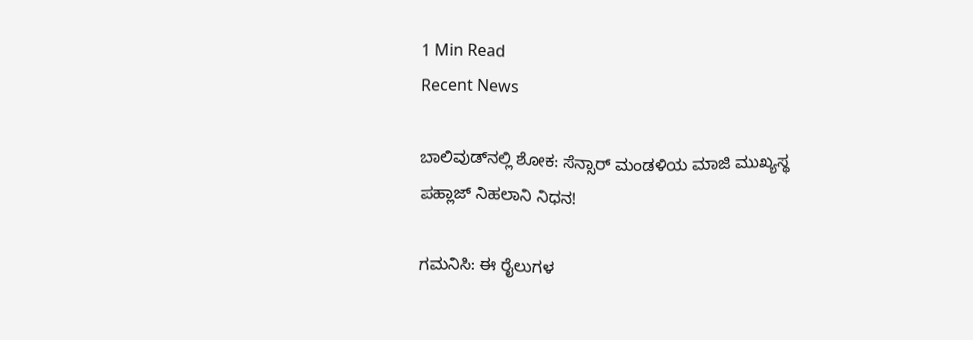1 Min Read
Recent News

ಬಾಲಿವುಡ್‌ನಲ್ಲಿ ಶೋಕ: ಸೆನ್ಸಾರ್ ಮಂಡಳಿಯ ಮಾಜಿ ಮುಖ್ಯಸ್ಥ ಪಹ್ಲಾಜ್ ನಿಹಲಾನಿ ನಿಧನ!

ಗಮನಿಸಿ: ಈ ರೈಲುಗಳ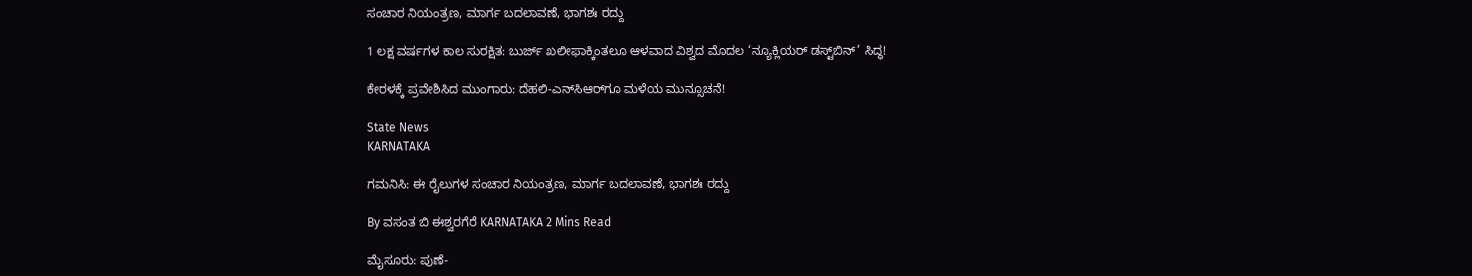ಸಂಚಾರ ನಿಯಂತ್ರಣ, ಮಾರ್ಗ ಬದಲಾವಣೆ, ಭಾಗಶಃ ರದ್ದು

1 ಲಕ್ಷ ವರ್ಷಗಳ ಕಾಲ ಸುರಕ್ಷಿತ: ಬುರ್ಜ್ ಖಲೀಫಾಕ್ಕಿಂತಲೂ ಆಳವಾದ ವಿಶ್ವದ ಮೊದಲ ‘ನ್ಯೂಕ್ಲಿಯರ್ ಡಸ್ಟ್‌ಬಿನ್’ ಸಿದ್ಧ!

ಕೇರಳಕ್ಕೆ ಪ್ರವೇಶಿಸಿದ ಮುಂಗಾರು: ದೆಹಲಿ-ಎನ್‌ಸಿಆರ್‌ಗೂ ಮಳೆಯ ಮುನ್ಸೂಚನೆ!

State News
KARNATAKA

ಗಮನಿಸಿ: ಈ ರೈಲುಗಳ ಸಂಚಾರ ನಿಯಂತ್ರಣ, ಮಾರ್ಗ ಬದಲಾವಣೆ, ಭಾಗಶಃ ರದ್ದು

By ವಸಂತ ಬಿ ಈಶ್ವರಗೆರೆ KARNATAKA 2 Mins Read

ಮೈಸೂರು: ಪುಣೆ-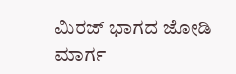ಮಿರಜ್ ಭಾಗದ ಜೋಡಿ ಮಾರ್ಗ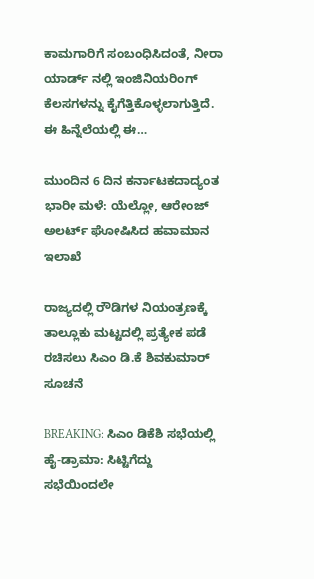ಕಾಮಗಾರಿಗೆ ಸಂಬಂಧಿಸಿದಂತೆ, ನೀರಾ ಯಾರ್ಡ್ ನಲ್ಲಿ ಇಂಜಿನಿಯರಿಂಗ್ ಕೆಲಸಗಳನ್ನು ಕೈಗೆತ್ತಿಕೊಳ್ಳಲಾಗುತ್ತಿದೆ. ಈ ಹಿನ್ನೆಲೆಯಲ್ಲಿ ಈ…

ಮುಂದಿನ 6 ದಿನ ಕರ್ನಾಟಕದಾದ್ಯಂತ ಭಾರೀ ಮಳೆ: ಯೆಲ್ಲೋ, ಆರೇಂಜ್ ಅಲರ್ಟ್ ಘೋಷಿಸಿದ ಹವಾಮಾನ ಇಲಾಖೆ

ರಾಜ್ಯದಲ್ಲಿ ರೌಡಿಗಳ ನಿಯಂತ್ರಣಕ್ಕೆ ತಾಲ್ಲೂಕು ಮಟ್ಟದಲ್ಲಿ ಪ್ರತ್ಯೇಕ ಪಡೆ ರಚಿಸಲು ಸಿಎಂ ಡಿ.ಕೆ ಶಿವಕುಮಾರ್ ಸೂಚನೆ

BREAKING: ಸಿಎಂ ಡಿಕೆಶಿ ಸಭೆಯಲ್ಲಿ ಹೈ-ಡ್ರಾಮಾ: ಸಿಟ್ಟಿಗೆದ್ದು ಸಭೆಯಿಂದಲೇ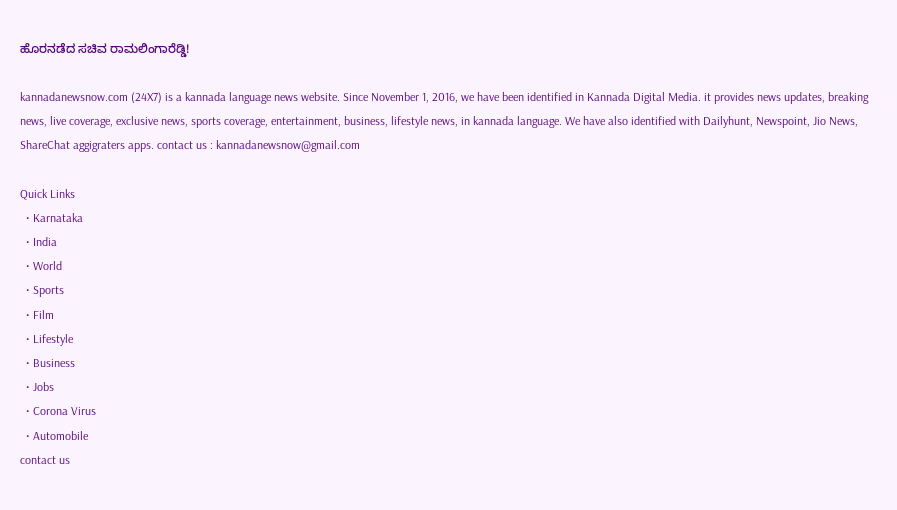ಹೊರನಡೆದ ಸಚಿವ ರಾಮಲಿಂಗಾರೆಡ್ಡಿ!

kannadanewsnow.com (24X7) is a kannada language news website. Since November 1, 2016, we have been identified in Kannada Digital Media. it provides news updates, breaking news, live coverage, exclusive news, sports coverage, entertainment, business, lifestyle news, in kannada language. We have also identified with Dailyhunt, Newspoint, Jio News, ShareChat aggigraters apps. contact us : kannadanewsnow@gmail.com

Quick Links
  • Karnataka
  • India
  • World
  • Sports
  • Film
  • Lifestyle
  • Business
  • Jobs
  • Corona Virus
  • Automobile
contact us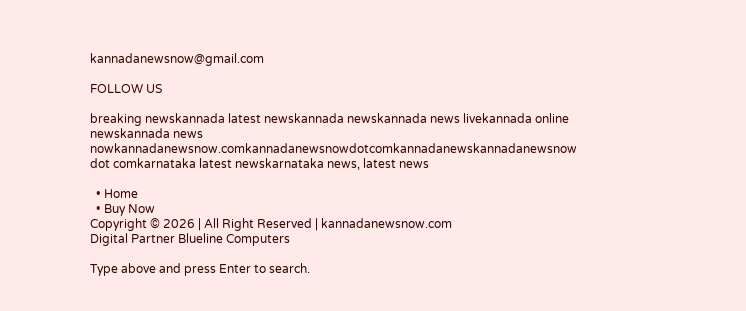kannadanewsnow@gmail.com

FOLLOW US

breaking newskannada latest newskannada newskannada news livekannada online newskannada news nowkannadanewsnow.comkannadanewsnowdotcomkannadanewskannadanewsnow dot comkarnataka latest newskarnataka news, latest news

  • Home
  • Buy Now
Copyright © 2026 | All Right Reserved | kannadanewsnow.com
Digital Partner Blueline Computers

Type above and press Enter to search.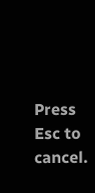Press Esc to cancel.